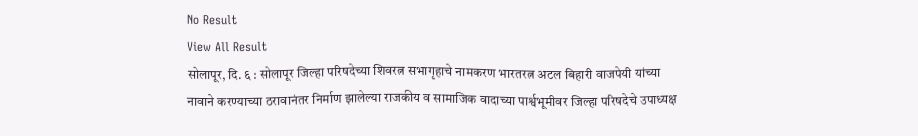No Result
View All Result
सोलापूर, दि. ६ : सोलापूर जिल्हा परिषदेच्या शिवरत्न सभागृहाचे नामकरण भारतरत्न अटल बिहारी वाजपेयी यांच्या नावाने करण्याच्या ठरावानंतर निर्माण झालेल्या राजकीय व सामाजिक वादाच्या पार्श्वभूमीवर जिल्हा परिषदेचे उपाध्यक्ष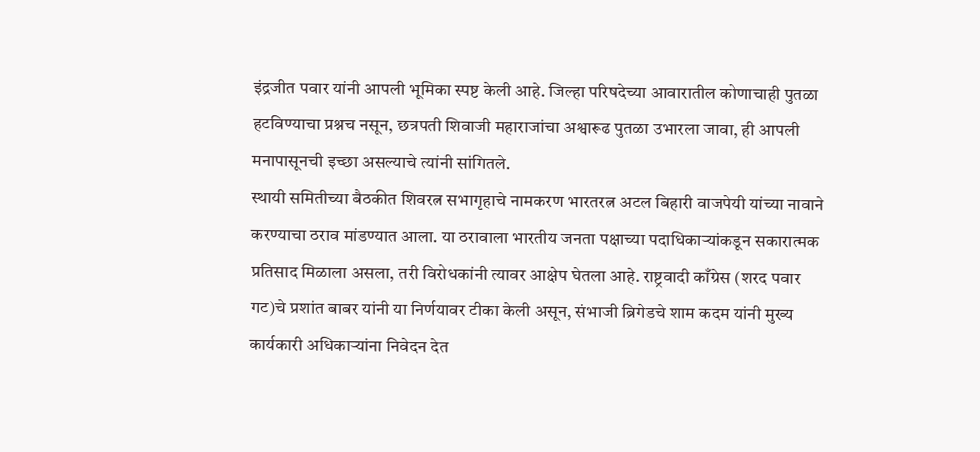इंद्रजीत पवार यांनी आपली भूमिका स्पष्ट केली आहे. जिल्हा परिषदेच्या आवारातील कोणाचाही पुतळा हटविण्याचा प्रश्नच नसून, छत्रपती शिवाजी महाराजांचा अश्वारूढ पुतळा उभारला जावा, ही आपली मनापासूनची इच्छा असल्याचे त्यांनी सांगितले.
स्थायी समितीच्या बैठकीत शिवरत्न सभागृहाचे नामकरण भारतरत्न अटल बिहारी वाजपेयी यांच्या नावाने करण्याचा ठराव मांडण्यात आला. या ठरावाला भारतीय जनता पक्षाच्या पदाधिकाऱ्यांकडून सकारात्मक प्रतिसाद मिळाला असला, तरी विरोधकांनी त्यावर आक्षेप घेतला आहे. राष्ट्रवादी काँग्रेस (शरद पवार गट)चे प्रशांत बाबर यांनी या निर्णयावर टीका केली असून, संभाजी ब्रिगेडचे शाम कदम यांनी मुख्य कार्यकारी अधिकाऱ्यांना निवेदन देत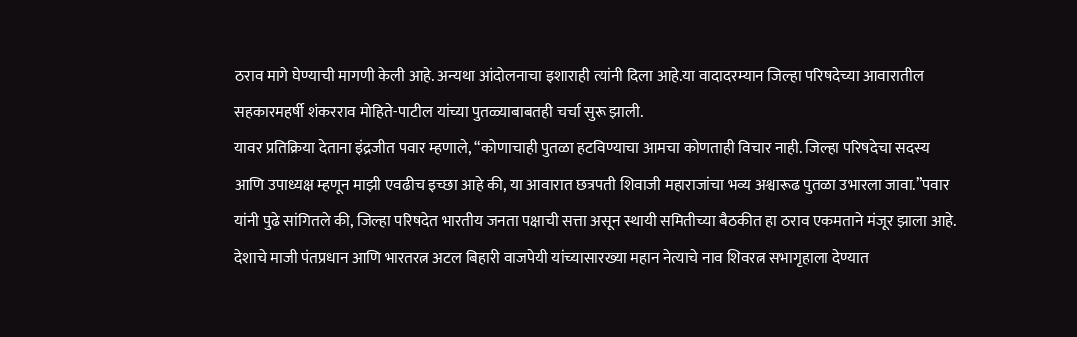ठराव मागे घेण्याची मागणी केली आहे. अन्यथा आंदोलनाचा इशाराही त्यांनी दिला आहे.या वादादरम्यान जिल्हा परिषदेच्या आवारातील सहकारमहर्षी शंकरराव मोहिते-पाटील यांच्या पुतळ्याबाबतही चर्चा सुरू झाली.
यावर प्रतिक्रिया देताना इंद्रजीत पवार म्हणाले, “कोणाचाही पुतळा हटविण्याचा आमचा कोणताही विचार नाही. जिल्हा परिषदेचा सदस्य आणि उपाध्यक्ष म्हणून माझी एवढीच इच्छा आहे की, या आवारात छत्रपती शिवाजी महाराजांचा भव्य अश्वारूढ पुतळा उभारला जावा.”पवार यांनी पुढे सांगितले की, जिल्हा परिषदेत भारतीय जनता पक्षाची सत्ता असून स्थायी समितीच्या बैठकीत हा ठराव एकमताने मंजूर झाला आहे. देशाचे माजी पंतप्रधान आणि भारतरत्न अटल बिहारी वाजपेयी यांच्यासारख्या महान नेत्याचे नाव शिवरत्न सभागृहाला देण्यात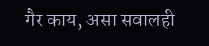गैर काय, असा सवालही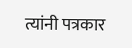त्यांनी पत्रकार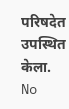परिषदेत उपस्थित केला.
No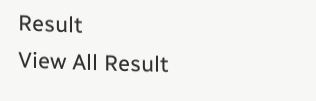Result
View All Result